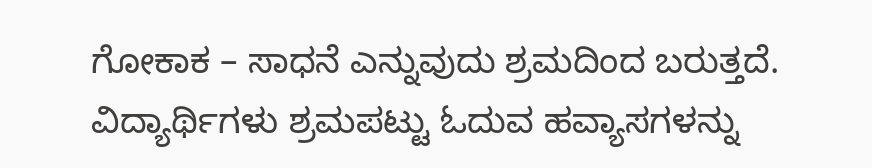ಗೋಕಾಕ – ಸಾಧನೆ ಎನ್ನುವುದು ಶ್ರಮದಿಂದ ಬರುತ್ತದೆ. ವಿದ್ಯಾರ್ಥಿಗಳು ಶ್ರಮಪಟ್ಟು ಓದುವ ಹವ್ಯಾಸಗಳನ್ನು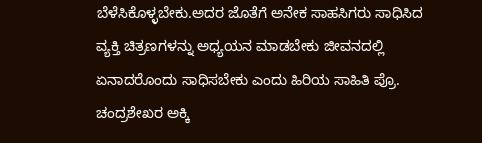ಬೆಳೆಸಿಕೊಳ್ಳಬೇಕು.ಅದರ ಜೊತೆಗೆ ಅನೇಕ ಸಾಹಸಿಗರು ಸಾಧಿಸಿದ ವ್ಯಕ್ತಿ ಚಿತ್ರಣಗಳನ್ನು ಅಧ್ಯಯನ ಮಾಡಬೇಕು ಜೀವನದಲ್ಲಿ ಏನಾದರೊಂದು ಸಾಧಿಸಬೇಕು ಎಂದು ಹಿರಿಯ ಸಾಹಿತಿ ಪ್ರೊ. ಚಂದ್ರಶೇಖರ ಅಕ್ಕಿ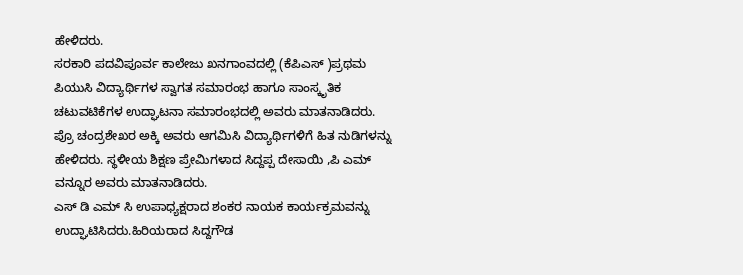ಹೇಳಿದರು.
ಸರಕಾರಿ ಪದವಿಪೂರ್ವ ಕಾಲೇಜು ಖನಗಾಂವದಲ್ಲಿ (ಕೆಪಿಎಸ್ )ಪ್ರಥಮ ಪಿಯುಸಿ ವಿದ್ಯಾರ್ಥಿಗಳ ಸ್ವಾಗತ ಸಮಾರಂಭ ಹಾಗೂ ಸಾಂಸ್ಕೃತಿಕ ಚಟುವಟಿಕೆಗಳ ಉದ್ಘಾಟನಾ ಸಮಾರಂಭದಲ್ಲಿ ಅವರು ಮಾತನಾಡಿದರು.
ಪ್ರೊ ಚಂದ್ರಶೇಖರ ಅಕ್ಕಿ ಅವರು ಆಗಮಿಸಿ ವಿದ್ಯಾರ್ಥಿಗಳಿಗೆ ಹಿತ ನುಡಿಗಳನ್ನು ಹೇಳಿದರು. ಸ್ಥಳೀಯ ಶಿಕ್ಷಣ ಪ್ರೇಮಿಗಳಾದ ಸಿದ್ದಪ್ಪ ದೇಸಾಯಿ ,ಪಿ ಎಮ್ ವನ್ನೂರ ಅವರು ಮಾತನಾಡಿದರು.
ಎಸ್ ಡಿ ಎಮ್ ಸಿ ಉಪಾಧ್ಯಕ್ಷರಾದ ಶಂಕರ ನಾಯಕ ಕಾರ್ಯಕ್ರಮವನ್ನು ಉದ್ಘಾಟಿಸಿದರು.ಹಿರಿಯರಾದ ಸಿದ್ದಗೌಡ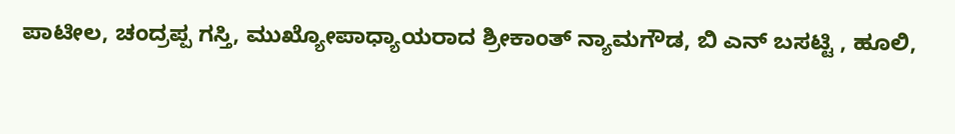ಪಾಟೀಲ, ಚಂದ್ರಪ್ಪ ಗಸ್ತಿ, ಮುಖ್ಯೋಪಾಧ್ಯಾಯರಾದ ಶ್ರೀಕಾಂತ್ ನ್ಯಾಮಗೌಡ, ಬಿ ಎನ್ ಬಸಟ್ಟಿ , ಹೂಲಿ,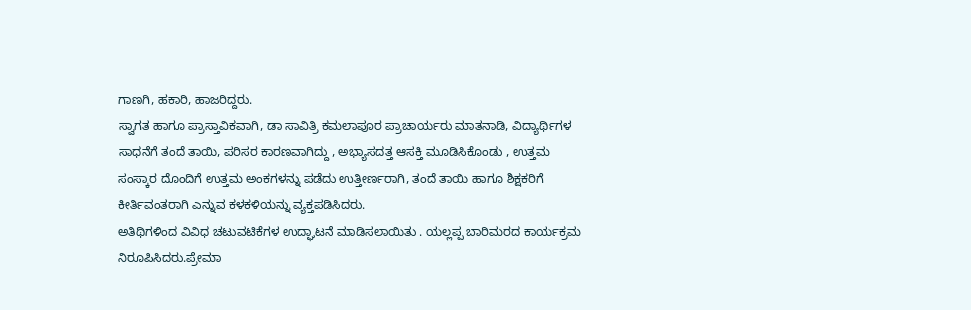ಗಾಣಗಿ, ಹಕಾರಿ, ಹಾಜರಿದ್ದರು.
ಸ್ವಾಗತ ಹಾಗೂ ಪ್ರಾಸ್ತಾವಿಕವಾಗಿ, ಡಾ ಸಾವಿತ್ರಿ ಕಮಲಾಪೂರ ಪ್ರಾಚಾರ್ಯರು ಮಾತನಾಡಿ, ವಿದ್ಯಾರ್ಥಿಗಳ ಸಾಧನೆಗೆ ತಂದೆ ತಾಯಿ, ಪರಿಸರ ಕಾರಣವಾಗಿದ್ದು , ಅಭ್ಯಾಸದತ್ತ ಆಸಕ್ತಿ ಮೂಡಿಸಿಕೊಂಡು , ಉತ್ತಮ ಸಂಸ್ಕಾರ ದೊಂದಿಗೆ ಉತ್ತಮ ಅಂಕಗಳನ್ನು ಪಡೆದು ಉತ್ತೀರ್ಣರಾಗಿ, ತಂದೆ ತಾಯಿ ಹಾಗೂ ಶಿಕ್ಷಕರಿಗೆ ಕೀರ್ತಿವಂತರಾಗಿ ಎನ್ನುವ ಕಳಕಳಿಯನ್ನು ವ್ಯಕ್ತಪಡಿಸಿದರು.
ಅತಿಥಿಗಳಿಂದ ವಿವಿಧ ಚಟುವಟಿಕೆಗಳ ಉದ್ಘಾಟನೆ ಮಾಡಿಸಲಾಯಿತು . ಯಲ್ಲಪ್ಪ ಬಾರಿಮರದ ಕಾರ್ಯಕ್ರಮ ನಿರೂಪಿಸಿದರು.ಪ್ರೇಮಾ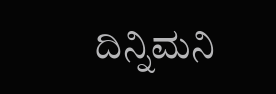ದಿನ್ನಿಮನಿ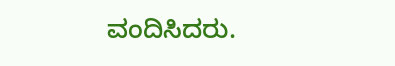ವಂದಿಸಿದರು.